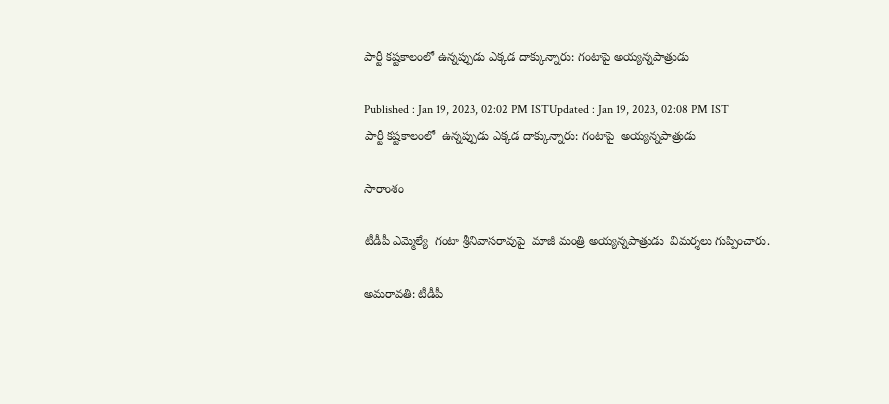పార్టీ కష్టకాలంలో ఉన్నప్పుడు ఎక్కడ దాక్కున్నారు: గంటాపై అయ్యన్నపాత్రుడు

Published : Jan 19, 2023, 02:02 PM ISTUpdated : Jan 19, 2023, 02:08 PM IST
పార్టీ కష్టకాలంలో  ఉన్నప్పుడు ఎక్కడ దాక్కున్నారు: గంటాపై  అయ్యన్నపాత్రుడు

సారాంశం

టీడీపీ ఎమ్మెల్యే  గంటా శ్రీనివాసరావుపై  మాజీ మంత్రి అయ్యన్నపాత్రుడు  విమర్శలు గుప్పించారు.

అమరావతి: టీడీపీ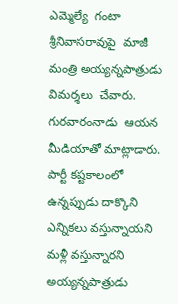ఎమ్మెల్యే  గంటా శ్రీనివాసరావుపై  మాజీ మంత్రి అయ్యన్నపాత్రుడు  విమర్శలు  చేవారు.  గురవారంనాడు  ఆయన మీడియాతో మాట్లాడారు.  పార్టీ కష్టకాలంలో  ఉన్నప్పుడు దాక్కొని  ఎన్నికలు వస్తున్నాయని  మళ్లీ వస్తున్నారని  అయ్యన్నపాత్రుడు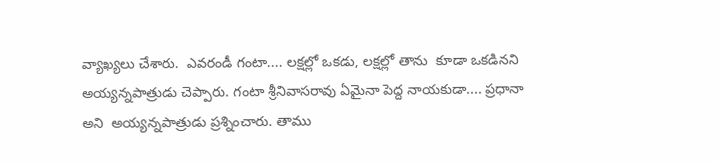వ్యాఖ్యలు చేశారు.  ఎవరండీ గంటా.... లక్షల్లో ఒకడు, లక్షల్లో తాను  కూడా ఒకడినని అయ్యన్నపాత్రుడు చెప్పారు. గంటా శ్రీనివాసరావు ఏమైనా పెద్ద నాయకుడా.... ప్రధానా అని  అయ్యన్నపాత్రుడు ప్రశ్నించారు. తాము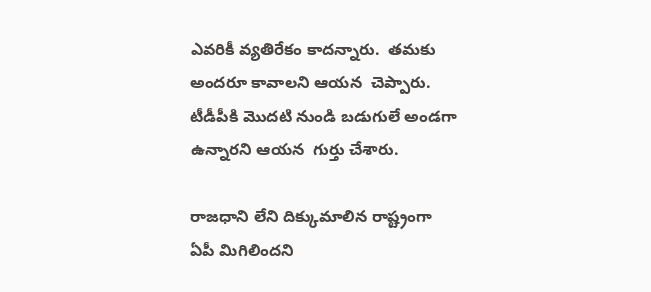ఎవరికీ వ్యతిరేకం కాదన్నారు.  తమకు అందరూ కావాలని ఆయన  చెప్పారు. టీడీపీకి మొదటి నుండి బడుగులే అండగా ఉన్నారని ఆయన  గుర్తు చేశారు.

రాజధాని లేని దిక్కుమాలిన రాష్ట్రంగా ఏపీ మిగిలిందని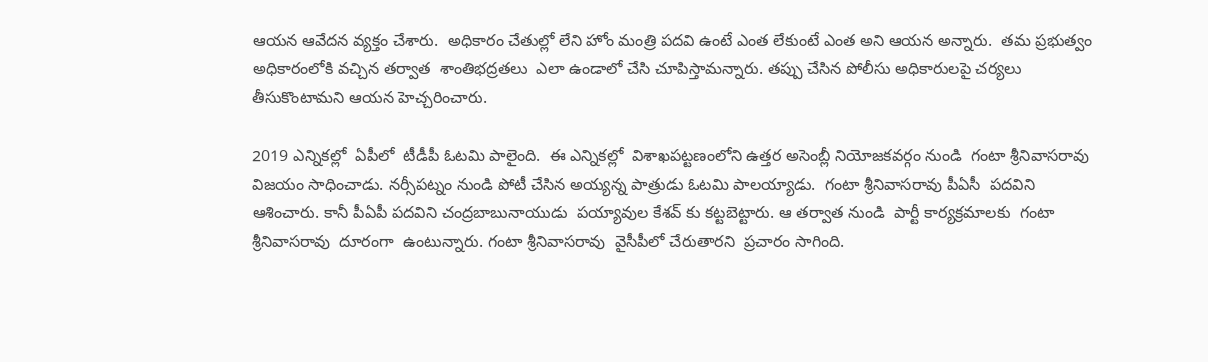ఆయన ఆవేదన వ్యక్తం చేశారు.  అధికారం చేతుల్లో లేని హోం మంత్రి పదవి ఉంటే ఎంత లేకుంటే ఎంత అని ఆయన అన్నారు.  తమ ప్రభుత్వం అధికారంలోకి వచ్చిన తర్వాత  శాంతిభద్రతలు  ఎలా ఉండాలో చేసి చూపిస్తామన్నారు. తప్పు చేసిన పోలీసు అధికారులపై చర్యలు తీసుకొంటామని ఆయన హెచ్చరించారు.

2019 ఎన్నికల్లో  ఏపీలో  టీడీపీ ఓటమి పాలైంది.  ఈ ఎన్నికల్లో  విశాఖపట్టణంలోని ఉత్తర అసెంబ్లీ నియోజకవర్గం నుండి  గంటా శ్రీనివాసరావు విజయం సాధించాడు. నర్సీపట్నం నుండి పోటీ చేసిన అయ్యన్న పాత్రుడు ఓటమి పాలయ్యాడు.  గంటా శ్రీనివాసరావు పీఏసీ  పదవిని ఆశించారు. కానీ పీఏపీ పదవిని చంద్రబాబునాయుడు  పయ్యావుల కేశవ్ కు కట్టబెట్టారు. ఆ తర్వాత నుండి  పార్టీ కార్యక్రమాలకు  గంటా శ్రీనివాసరావు  దూరంగా  ఉంటున్నారు. గంటా శ్రీనివాసరావు  వైసీపీలో చేరుతారని  ప్రచారం సాగింది.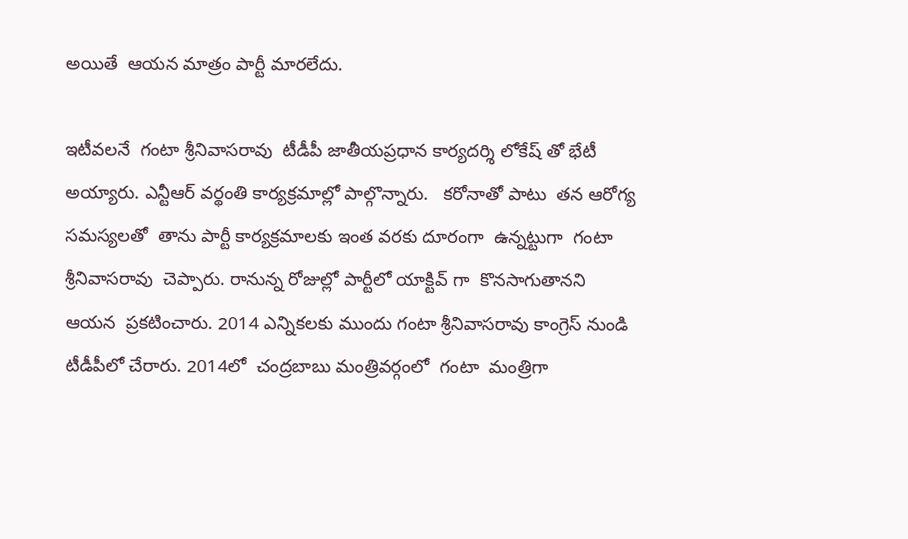అయితే  ఆయన మాత్రం పార్టీ మారలేదు.

ఇటీవలనే  గంటా శ్రీనివాసరావు  టీడీపీ జాతీయప్రధాన కార్యదర్శి లోకేష్ తో భేటీ అయ్యారు. ఎన్టీఆర్ వర్థంతి కార్యక్రమాల్లో పాల్గొన్నారు.   కరోనాతో పాటు  తన ఆరోగ్య సమస్యలతో  తాను పార్టీ కార్యక్రమాలకు ఇంత వరకు దూరంగా  ఉన్నట్టుగా  గంటా శ్రీనివాసరావు  చెప్పారు. రానున్న రోజుల్లో పార్టీలో యాక్టివ్ గా  కొనసాగుతానని  ఆయన  ప్రకటించారు. 2014 ఎన్నికలకు ముందు గంటా శ్రీనివాసరావు కాంగ్రెస్ నుండి టీడీపీలో చేరారు. 2014లో  చంద్రబాబు మంత్రివర్గంలో  గంటా  మంత్రిగా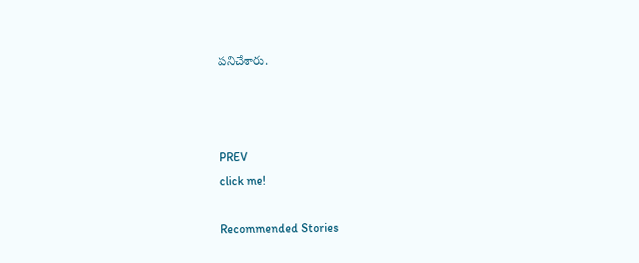పనిచేశారు.



PREV
click me!

Recommended Stories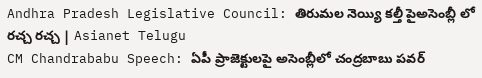Andhra Pradesh Legislative Council: తిరుమల నెయ్యి కల్తీ పైఅసెంబ్లీ లో రచ్చ రచ్చ | Asianet Telugu
CM Chandrababu Speech: ఏపీ ప్రాజెక్టులపై అసెంబ్లీలో చంద్రబాబు పవర్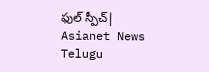ఫుల్ స్పీచ్| Asianet News Telugu